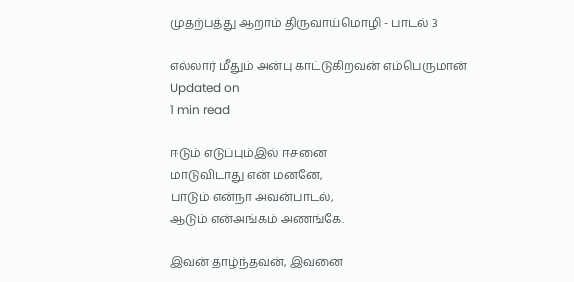முதற்பத்து ஆறாம் திருவாய்மொழி - பாடல் 3

எல்லார் மீதும் அன்பு காட்டுகிறவன் எம்பெருமான்
Updated on
1 min read

ஈடும் எடுப்பும்இல் ஈசனை
மாடுவிடாது என் மனனே,
பாடும் என்நா அவன்பாடல்,
ஆடும் என்அங்கம் அணங்கே.

இவன் தாழ்ந்தவன், இவனை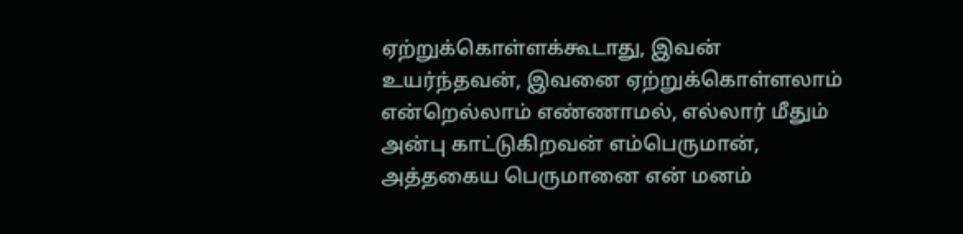ஏற்றுக்கொள்ளக்கூடாது, இவன் உயர்ந்தவன், இவனை ஏற்றுக்கொள்ளலாம் என்றெல்லாம் எண்ணாமல், எல்லார் மீதும் அன்பு காட்டுகிறவன் எம்பெருமான், அத்தகைய பெருமானை என் மனம்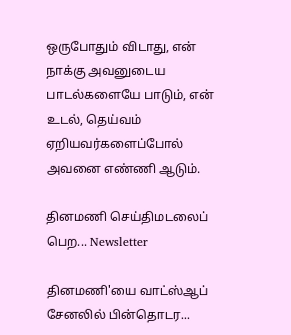ஒருபோதும் விடாது, என் நாக்கு அவனுடைய பாடல்களையே பாடும், என் உடல், தெய்வம் ஏறியவர்களைப்போல் அவனை எண்ணி ஆடும்.

தினமணி செய்திமடலைப் பெற... Newsletter

தினமணி'யை வாட்ஸ்ஆப் சேனலில் பின்தொடர...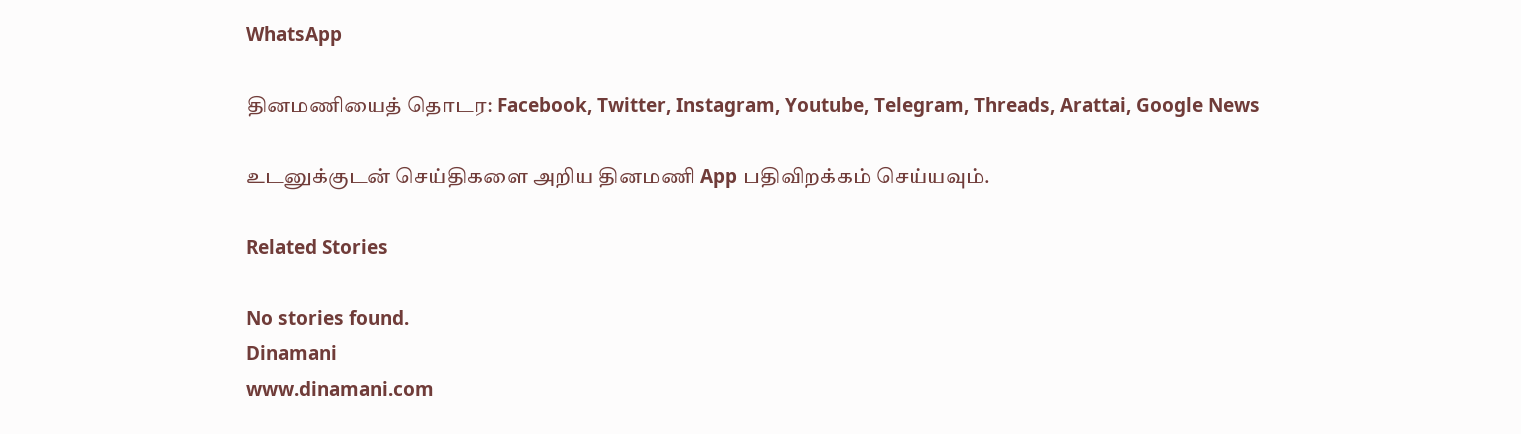WhatsApp

தினமணியைத் தொடர: Facebook, Twitter, Instagram, Youtube, Telegram, Threads, Arattai, Google News

உடனுக்குடன் செய்திகளை அறிய தினமணி App பதிவிறக்கம் செய்யவும்.

Related Stories

No stories found.
Dinamani
www.dinamani.com